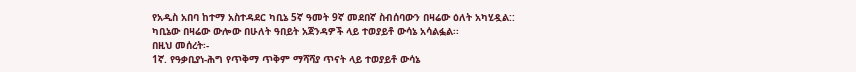የአዲስ አበባ ከተማ አስተዳደር ካቢኔ 5ኛ ዓመት 9ኛ መደበኛ ስብሰባውን በዛሬው ዕለት አካሂዷል::
ካቢኔው በዛሬው ውሎው በሁለት ዓበይት አጀንዳዎች ላይ ተወያይቶ ውሳኔ አሳልፏል፡፡
በዚህ መሰረት፡-
1ኛ. የዓቃቢያነ-ሕግ የጥቅማ ጥቅም ማሻሻያ ጥናት ላይ ተወያይቶ ውሳኔ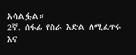አሳልፏል።
2ኛ. ሰፋፊ የስራ እድል ለሚፈጥሩ እና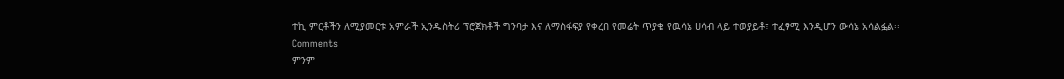ተኪ ምርቶችን ለሚያመርቱ አምራች ኢንዱስትሪ ፕሮጀክቶች ግንባታ እና ለማስፋፍያ የቀረበ የመሬት ጥያቄ የዉሳኔ ሀሳብ ላይ ተወያይቶ፣ ተፈፃሚ እንዲሆን ውሳኔ አሳልፏል፡፡
Comments
ምንም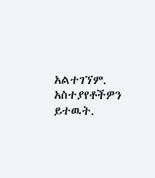አልተገኘም.
አስተያየቶችዎን ይተዉት.